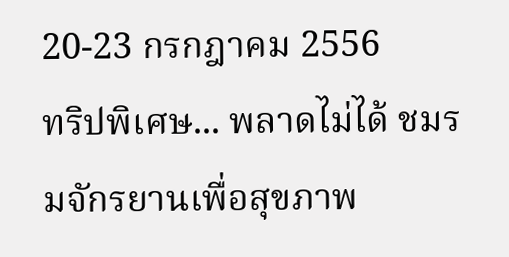20-23 กรกฎาคม 2556
ทริปพิเศษ... พลาดไม่ได้ ชมรมจักรยานเพื่อสุขภาพ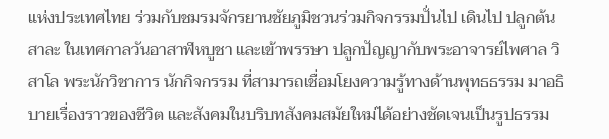แห่งประเทศไทย ร่วมกับชมรมจักรยานชัยภูมิชวนร่วมกิจกรรมปั่นไป เดินไป ปลูกต้นสาละ ในเทศกาลวันอาสาฬหบูชา และเข้าพรรษา ปลูกปัญญากับพระอาจารย์ไพศาล วิสาโล พระนักวิชาการ นักกิจกรรม ที่สามารถเชื่อมโยงความรู้ทางด้านพุทธธรรม มาอธิบายเรื่องราวของชีวิต และสังคมในบริบทสังคมสมัยใหม่ได้อย่างชัดเจนเป็นรูปธรรม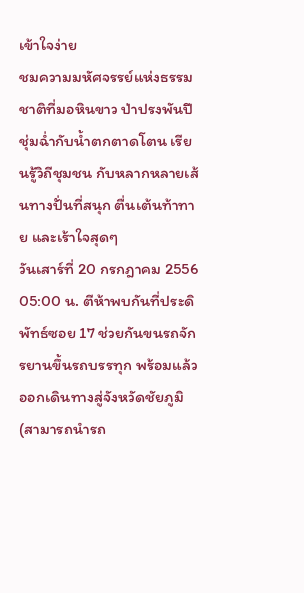เข้าใจง่าย
ชมความมหัศจรรย์แห่งธรรมชาติที่มอหินขาว ป่าปรงพันปี ชุ่มฉ่ำกับน้ำตกตาดโตน เรียนรู้วิถีชุมชน กับหลากหลายเส้นทางปั่นที่สนุก ตื่นเต้นท้าทาย และเร้าใจสุดๆ
วันเสาร์ที่ 20 กรกฎาคม 2556
05:00 น. ตีห้าพบกันที่ประดิพัทธ์ซอย 17 ช่วยกันขนรถจักรยานขึ้นรถบรรทุก พร้อมแล้วออกเดินทางสู่จังหวัดชัยภูมิ (สามารถนำรถ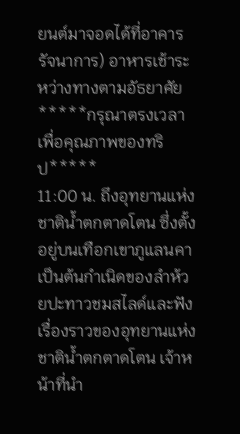ยนต์มาจอดได้ที่อาคารรัจนาการ) อาหารเช้าระหว่างทางตามอัธยาศัย
*****กรุณาตรงเวลาเพื่อคุณภาพของทริป*****
11:00 น. ถึงอุทยานแห่งชาติน้ำตกตาดโตน ซึ่งตั้งอยู่บนเทือกเขาภูแลนคา เป็นต้นกำเนิดของลำห้วยปะทาวชมสไลด์และฟังเรื่องราวของอุทยานแห่งชาติน้ำตกตาดโตน เจ้าหน้าที่นำ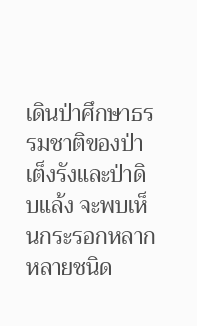เดินป่าศึกษาธรรมชาติของป่าเต็งรังและป่าดิบแล้ง จะพบเห็นกระรอกหลากหลายชนิด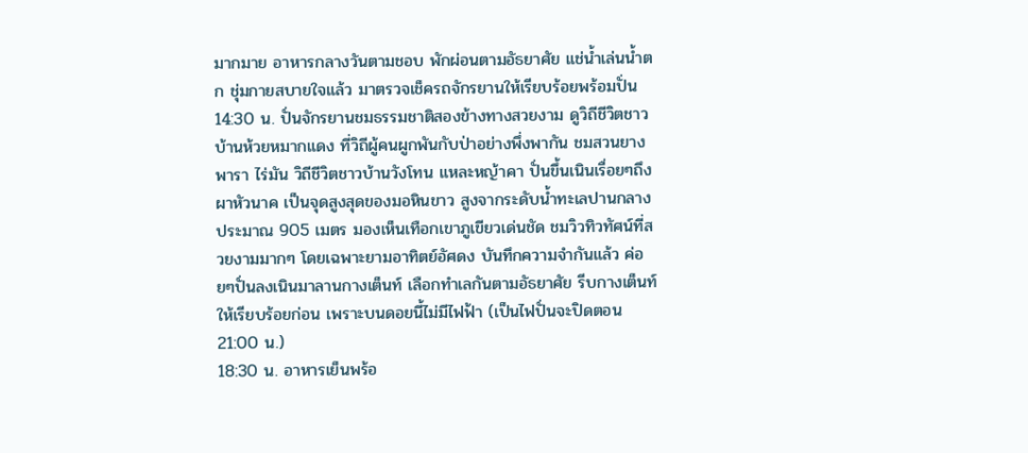มากมาย อาหารกลางวันตามชอบ พักผ่อนตามอัธยาศัย แช่น้ำเล่นน้ำตก ชุ่มกายสบายใจแล้ว มาตรวจเช็ครถจักรยานให้เรียบร้อยพร้อมปั่น
14:30 น. ปั่นจักรยานชมธรรมชาติสองข้างทางสวยงาม ดูวิถีชีวิตชาวบ้านห้วยหมากแดง ที่วิถีผู้คนผูกพันกับป่าอย่างพึ่งพากัน ชมสวนยางพารา ไร่มัน วิถีชีวิตชาวบ้านวังโทน แหละหญ้าคา ปั่นขึ้นเนินเรื่อยๆถึงผาหัวนาค เป็นจุดสูงสุดของมอหินขาว สูงจากระดับน้ำทะเลปานกลาง ประมาณ 905 เมตร มองเห็นเทือกเขาภูเขียวเด่นชัด ชมวิวทิวทัศน์ที่สวยงามมากๆ โดยเฉพาะยามอาทิตย์อัศดง บันทึกความจำกันแล้ว ค่อยๆปั่นลงเนินมาลานกางเต็นท์ เลือกทำเลกันตามอัธยาศัย รีบกางเต็นท์ให้เรียบร้อยก่อน เพราะบนดอยนี้ไม่มีไฟฟ้า (เป็นไฟปั่นจะปิดตอน21:00 น.)
18:30 น. อาหารเย็นพร้อ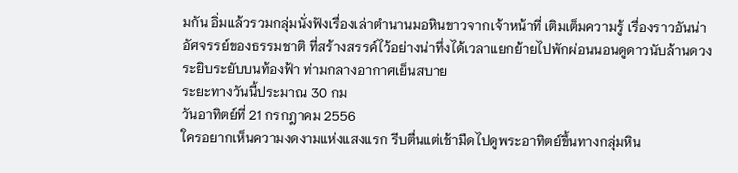มกัน อิ่มแล้วรวมกลุ่มนั่งฟังเรื่องเล่าตำนานมอหินขาวจากเจ้าหน้าที่ เติมเต็มความรู้ เรื่องราวอันน่าอัศจรรย์ของธรรมชาติ ที่สร้างสรรค์ไว้อย่างน่าทึ่งได้เวลาแยกย้ายไปพักผ่อนนอนดูดาวนับล้านดวง ระยิบระยับบนท้องฟ้า ท่ามกลางอากาศเย็นสบาย
ระยะทางวันนี้ประมาณ 30 กม
วันอาทิตย์ที่ 21 กรกฎาคม 2556
ใครอยากเห็นความงดงามแห่งแสงแรก รีบตื่นแต่เช้ามืดไปดูพระอาทิตย์ขึ้นทางกลุ่มหิน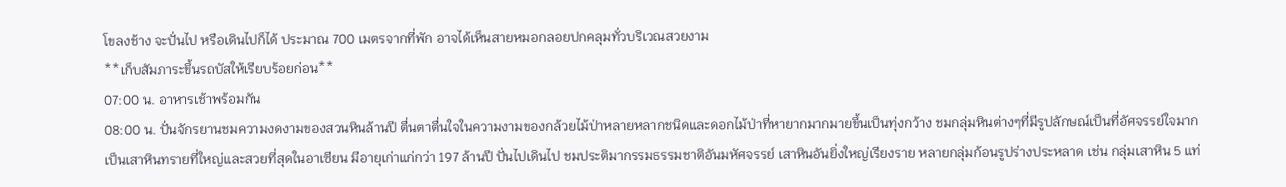โขลงช้าง จะปั่นไป หรือเดินไปก็ได้ ประมาณ 700 เมตรจากที่พัก อาจได้เห็นสายหมอกลอยปกคลุมทั่วบริเวณสวยงาม
**เก็บสัมภาระขึ้นรถบัสให้เรียบร้อยก่อน**
07:00 น. อาหารเช้าพร้อมกัน
08:00 น. ปั่นจักรยานชมความงดงามของสวนหินล้านปี ตื่นตาตื่นใจในความงามของกล้วยไม้ป่าหลายหลากชนิดและดอกไม้ป่าที่หายากมากมายขึ้นเป็นทุ่งกว้าง ชมกลุ่มหินต่างๆที่มีรูปลักษณ์เป็นที่อัศจรรย์ใจมาก เป็นเสาหินทรายที่ใหญ่และสวยที่สุดในอาเซียน มีอายุเก่าแก่กว่า 197 ล้านปี ปั่นไปเดินไป ชมประติมากรรมธรรมชาติอันมหัศจรรย์ เสาหินอันยิ่งใหญ่เรียงราย หลายกลุ่มก้อนรูปร่างประหลาด เช่น กลุ่มเสาหิน 5 แท่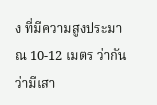ง ที่มีความสูงประมาณ 10-12 เมตร ว่ากันว่ามีเสา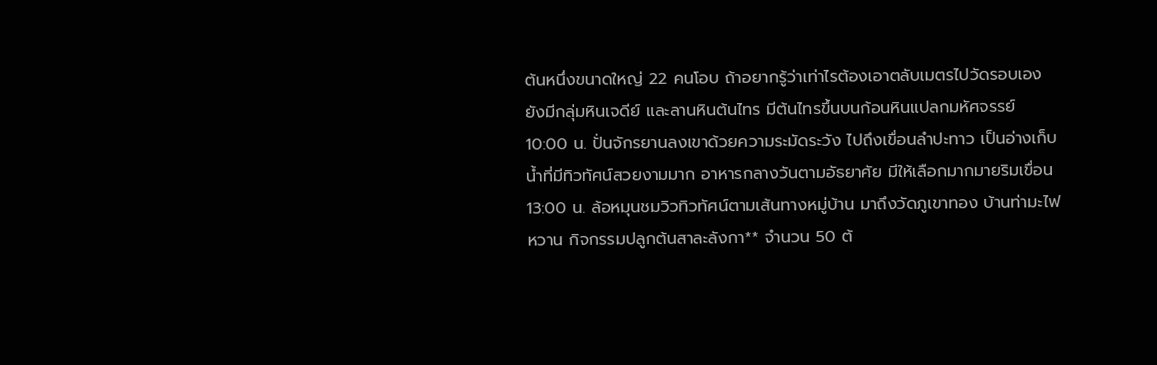ต้นหนึ่งขนาดใหญ่ 22 คนโอบ ถ้าอยากรู้ว่าเท่าไรต้องเอาตลับเมตรไปวัดรอบเอง ยังมีกลุ่มหินเจดีย์ และลานหินต้นไทร มีต้นไทรขึ้นบนก้อนหินแปลกมหัศจรรย์
10:00 น. ปั่นจักรยานลงเขาด้วยความระมัดระวัง ไปถึงเขื่อนลำปะทาว เป็นอ่างเก็บน้ำที่มีทิวทัศน์สวยงามมาก อาหารกลางวันตามอัธยาศัย มีให้เลือกมากมายริมเขื่อน
13:00 น. ล้อหมุนชมวิวทิวทัศน์ตามเส้นทางหมู่บ้าน มาถึงวัดภูเขาทอง บ้านท่ามะไฟหวาน กิจกรรมปลูกต้นสาละลังกา** จำนวน 50 ต้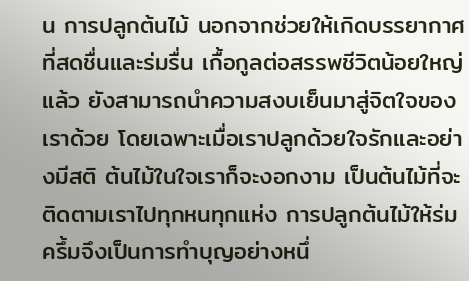น การปลูกต้นไม้ นอกจากช่วยให้เกิดบรรยากาศที่สดชื่นและร่มรื่น เกื้อกูลต่อสรรพชีวิตน้อยใหญ่แล้ว ยังสามารถนำความสงบเย็นมาสู่จิตใจของเราด้วย โดยเฉพาะเมื่อเราปลูกด้วยใจรักและอย่างมีสติ ต้นไม้ในใจเราก็จะงอกงาม เป็นต้นไม้ที่จะติดตามเราไปทุกหนทุกแห่ง การปลูกต้นไม้ให้ร่มครึ้มจึงเป็นการทำบุญอย่างหนึ่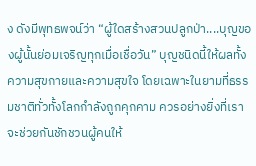ง ดังมีพุทธพจน์ว่า “ผู้ใดสร้างสวนปลูกป่า....บุญของผู้นั้นย่อมเจริญทุกเมื่อเชื่อวัน” บุญชนิดนี้ให้ผลทั้งความสุขกายและความสุขใจ โดยเฉพาะในยามที่ธรรมชาติทั่วทั้งโลกกำลังถูกคุกคาม ควรอย่างยิ่งที่เราจะช่วยกันชักชวนผู้คนให้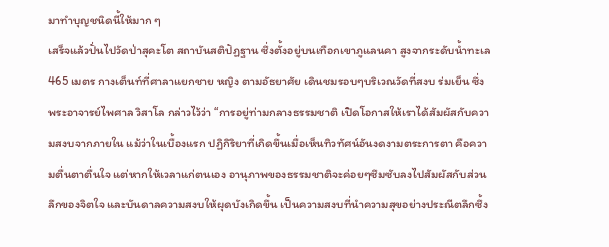มาทำบุญชนิดนี้ให้มาก ๆ
เสร็จแล้วปั่นไปวัดป่าสุคะโต สถาบันสติปัฏฐาน ซึ่งตั้งอยู่บนเทือกเขาภูแลนคา สูงจากระดับน้ำทะเล 465 เมตร กางเต็นท์ที่ศาลาแยกชาย หญิง ตามอัธยาศัย เดินชมรอบๆบริเวณวัดที่สงบ ร่มเย็น ซึ่งพระอาจารย์ไพศาล วิสาโล กล่าวไว้ว่า “การอยู่ท่ามกลางธรรมชาติ เปิดโอกาสให้เราได้สัมผัสกับความสงบจากภายใน แม้ว่าในเบื้องแรก ปฏิกิริยาที่เกิดขึ้นเมื่อเห็นทิวทัศน์อันงดงามตระการตา คือความตื่นตาตื่นใจ แต่หากให้เวลาแก่ตนเอง อานุภาพของธรรมชาติจะค่อยๆซึมซับลงไปสัมผัสกับส่วนลึกของจิตใจ และบันดาลความสงบให้ผุดบังเกิดขึ้น เป็นความสงบที่นำความสุขอย่างประณีตลึกซึ้ง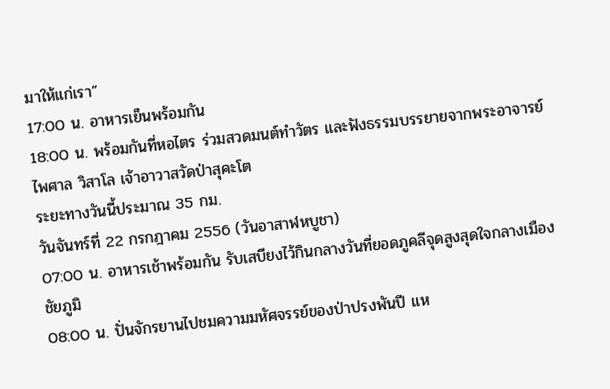มาให้แก่เรา”
17:00 น. อาหารเย็นพร้อมกัน
18:00 น. พร้อมกันที่หอไตร ร่วมสวดมนต์ทำวัตร และฟังธรรมบรรยายจากพระอาจารย์ไพศาล วิสาโล เจ้าอาวาสวัดป่าสุคะโต
ระยะทางวันนี้ประมาณ 35 กม.
วันจันทร์ที่ 22 กรกฎาคม 2556 (วันอาสาฬหบูชา)
07:00 น. อาหารเช้าพร้อมกัน รับเสบียงไว้กินกลางวันที่ยอดภูคลีจุดสูงสุดใจกลางเมืองชัยภูมิ
08:00 น. ปั่นจักรยานไปชมความมหัศจรรย์ของป่าปรงพันปี แห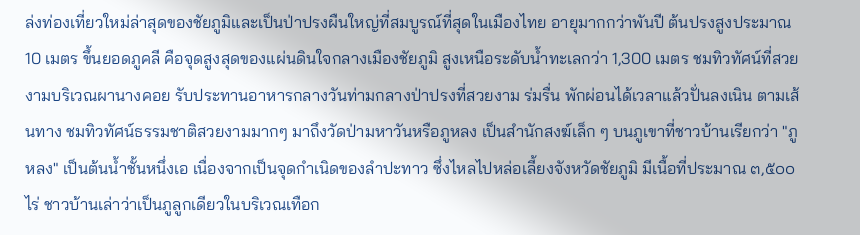ล่งท่องเที่ยวใหม่ล่าสุดของชัยภูมิและเป็นป่าปรงผืนใหญ่ที่สมบูรณ์ที่สุดในเมืองไทย อายุมากกว่าพันปี ต้นปรงสูงประมาณ 10 เมตร ขึ้นยอดภูคลี คือจุดสูงสุดของแผ่นดินใจกลางเมืองชัยภูมิ สูงเหนือระดับน้ำทะเลกว่า 1,300 เมตร ชมทิวทัศน์ที่สวยงามบริเวณผานางคอย รับประทานอาหารกลางวันท่ามกลางป่าปรงที่สวยงาม ร่มรื่น พักผ่อนได้เวลาแล้วปั่นลงเนิน ตามเส้นทาง ชมทิวทัศน์ธรรมชาติสวยงามมากๆ มาถึงวัดป่ามหาวันหรือภูหลง เป็นสำนักสงฆ์เล็ก ๆ บนภูเขาที่ชาวบ้านเรียกว่า "ภูหลง" เป็นต้นน้ำชั้นหนึ่งเอ เนื่องจากเป็นจุดกำเนิดของลำปะทาว ซึ่งไหลไปหล่อเลี้ยงจังหวัดชัยภูมิ มีเนื้อที่ประมาณ ๓,๕๐๐ ไร่ ชาวบ้านเล่าว่าเป็นภูลูกเดียวในบริเวณเทือก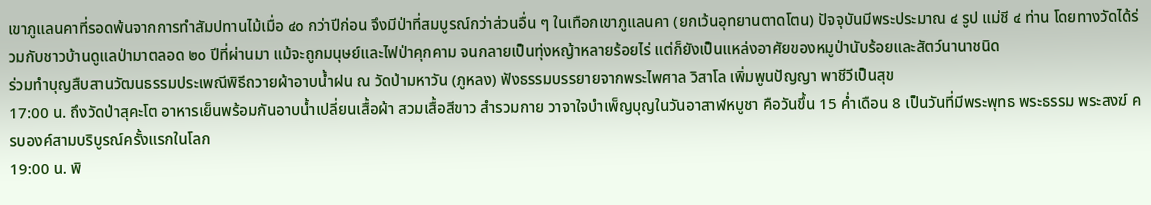เขาภูแลนคาที่รอดพ้นจากการทำสัมปทานไม้เมื่อ ๔๐ กว่าปีก่อน จึงมีป่าที่สมบูรณ์กว่าส่วนอื่น ๆ ในเทือกเขาภูแลนคา (ยกเว้นอุทยานตาดโตน) ปัจจุบันมีพระประมาณ ๔ รูป แม่ชี ๔ ท่าน โดยทางวัดได้ร่วมกับชาวบ้านดูแลป่ามาตลอด ๒๐ ปีที่ผ่านมา แม้จะถูกมนุษย์และไฟป่าคุกคาม จนกลายเป็นทุ่งหญ้าหลายร้อยไร่ แต่ก็ยังเป็นแหล่งอาศัยของหมูป่านับร้อยและสัตว์นานาชนิด
ร่วมทำบุญสืบสานวัฒนธรรมประเพณีพิธีถวายผ้าอาบน้ำฝน ณ วัดป่ามหาวัน (ภูหลง) ฟังธรรมบรรยายจากพระไพศาล วิสาโล เพิ่มพูนปัญญา พาชีวีเป็นสุข
17:00 น. ถึงวัดป่าสุคะโต อาหารเย็นพร้อมกันอาบน้ำเปลี่ยนเสื้อผ้า สวมเสื้อสีขาว สำรวมกาย วาจาใจบำเพ็ญบุญในวันอาสาฬหบูชา คือวันขึ้น 15 ค่ำเดือน 8 เป็นวันที่มีพระพุทธ พระธรรม พระสงฆ์ ครบองค์สามบริบูรณ์ครั้งแรกในโลก
19:00 น. พิ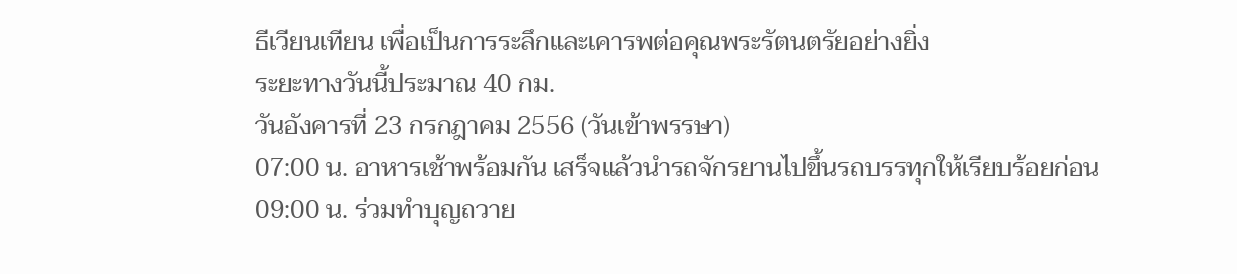ธีเวียนเทียน เพื่อเป็นการระลึกและเคารพต่อคุณพระรัตนตรัยอย่างยิ่ง
ระยะทางวันนี้ประมาณ 40 กม.
วันอังคารที่ 23 กรกฎาคม 2556 (วันเข้าพรรษา)
07:00 น. อาหารเช้าพร้อมกัน เสร็จแล้วนำรถจักรยานไปขึ้นรถบรรทุกให้เรียบร้อยก่อน
09:00 น. ร่วมทำบุญถวาย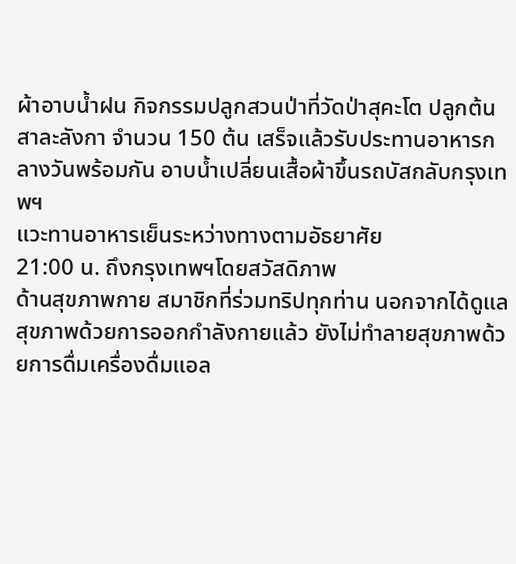ผ้าอาบน้ำฝน กิจกรรมปลูกสวนป่าที่วัดป่าสุคะโต ปลูกต้นสาละลังกา จำนวน 150 ต้น เสร็จแล้วรับประทานอาหารกลางวันพร้อมกัน อาบน้ำเปลี่ยนเสื้อผ้าขึ้นรถบัสกลับกรุงเทพฯ
แวะทานอาหารเย็นระหว่างทางตามอัธยาศัย
21:00 น. ถึงกรุงเทพฯโดยสวัสดิภาพ
ด้านสุขภาพกาย สมาชิกที่ร่วมทริปทุกท่าน นอกจากได้ดูแลสุขภาพด้วยการออกกำลังกายแล้ว ยังไม่ทำลายสุขภาพด้วยการดื่มเครื่องดื่มแอล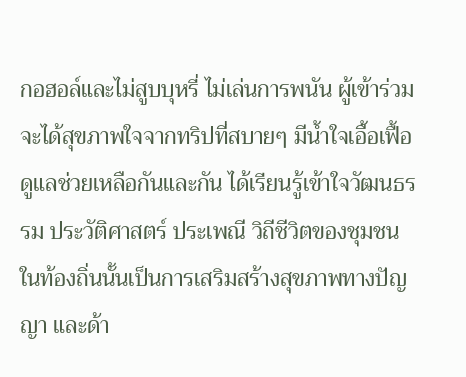กอฮอล์และไม่สูบบุหรี่ ไม่เล่นการพนัน ผู้เข้าร่วมจะได้สุขภาพใจจากทริปที่สบายๆ มีน้ำใจเอื้อเฟื้อดูแลช่วยเหลือกันและกัน ได้เรียนรู้เข้าใจวัฒนธรรม ประวัติศาสตร์ ประเพณี วิถีชีวิตของชุมชนในท้องถิ่นนั้นเป็นการเสริมสร้างสุขภาพทางปัญญา และด้า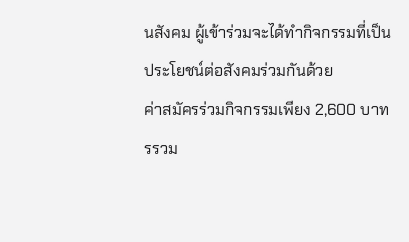นสังคม ผู้เข้าร่วมจะได้ทำกิจกรรมที่เป็นประโยชน์ต่อสังคมร่วมกันด้วย
ค่าสมัครร่วมกิจกรรมเพียง 2,600 บาท รรวม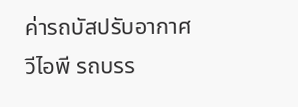ค่ารถบัสปรับอากาศวีไอพี รถบรร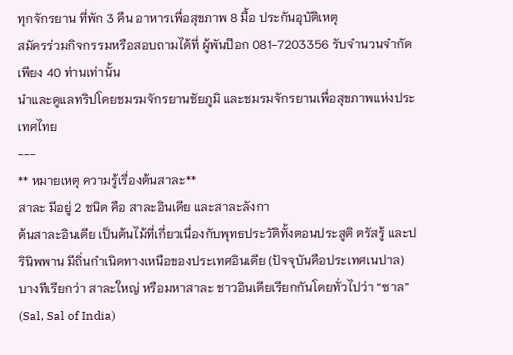ทุกจักรยาน ที่พัก 3 คืน อาหารเพื่อสุขภาพ 8 มื้อ ประกันอุบัติเหตุ
สมัครร่วมกิจกรรมหรือสอบถามได้ที่ ผู้พันป๊อก 081-7203356 รับจำนวนจำกัดเพียง 40 ท่านเท่านั้น
นำและดูแลทริปโดยชมรมจักรยานชัยภูมิ และชมรมจักรยานเพื่อสุขภาพแห่งประเทศไทย
---
** หมายเหตุ ความรู้เรื่องต้นสาละ**
สาละ มีอยู่ 2 ชนิด คือ สาละอินเดีย และสาละลังกา
ต้นสาละอินเดีย เป็นต้นไม้ที่เกี่ยวเนื่องกับพุทธประวัติทั้งตอนประสูติ ตรัสรู้ และปรินิพพาน มีถิ่นกำเนิดทางเหนือของประเทศอินเดีย (ปัจจุบันคือประเทศเนปาล) บางทีเรียกว่า สาละใหญ่ หรือมหาสาละ ชาวอินเดียเรียกกันโดยทั่วไปว่า “ซาล” (Sal, Sal of India)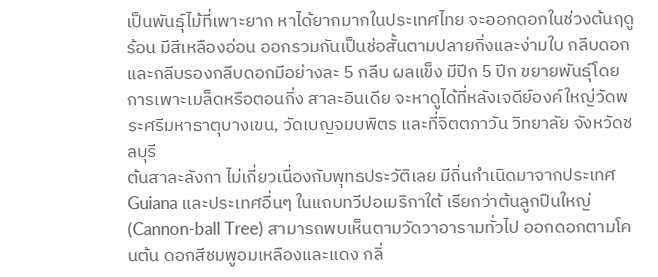เป็นพันธุ์ไม้ที่เพาะยาก หาได้ยากมากในประเทศไทย จะออกดอกในช่วงต้นฤดูร้อน มีสีเหลืองอ่อน ออกรวมกันเป็นช่อสั้นตามปลายกิ่งและง่ามใบ กลีบดอกและกลีบรองกลีบดอกมีอย่างละ 5 กลีบ ผลแข็ง มีปีก 5 ปีก ขยายพันธุ์โดยการเพาะเมล็ดหรือตอนกิ่ง สาละอินเดีย จะหาดูได้ที่หลังเจดีย์องค์ใหญ่วัดพระศรีมหาธาตุบางเขน, วัดเบญจมบพิตร และที่จิตตภาวัน วิทยาลัย จังหวัดชลบุรี
ต้นสาละลังกา ไม่เกี่ยวเนื่องกับพุทธประวัติเลย มีถิ่นกำเนิดมาจากประเทศ Guiana และประเทศอื่นๆ ในแถบทวีปอเมริกาใต้ เรียกว่าต้นลูกปืนใหญ่ (Cannon-ball Tree) สามารถพบเห็นตามวัดวาอารามทั่วไป ออกดอกตามโคนต้น ดอกสีชมพูอมเหลืองและแดง กลิ่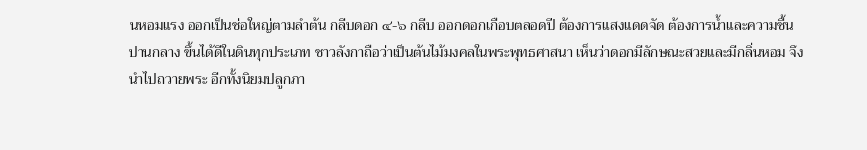นหอมแรง ออกเป็นช่อใหญ่ตามลำต้น กลีบดอก ๔-๖ กลีบ ออกดอกเกือบตลอดปี ต้องการแสงแดดจัด ต้องการน้ำและความชื้นปานกลาง ขึ้นได้ดีในดินทุกประเภท ชาวลังกาถือว่าเป็นต้นไม้มงคลในพระพุทธศาสนา เห็นว่าดอกมีลักษณะสวยและมีกลิ่นหอม จึงนำไปถวายพระ อีกทั้งนิยมปลูกภา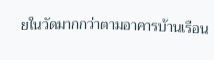ยในวัดมากกว่าตามอาคารบ้านเรือน